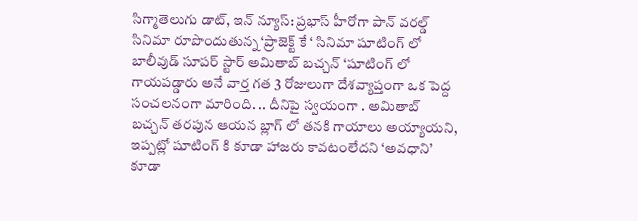సిగ్మాతెలుగు డాట్, ఇన్ న్యూస్: ప్రభాస్ హీరోగా పాన్ వరల్డ్ సినిమా రూపొందుతున్న ‘ప్రాజెక్ట్ కే ‘ సినిమా షూటింగ్ లో బాలీవుడ్ సూపర్ స్టార్ అమితాబ్ బచ్చన్ ‘షూటింగ్ లో గాయపడ్డారు అనే వార్త గత 3 రోజులుగా దేశవ్యాప్తంగా ఒక పెద్ద సంచలనంగా మారింది. .. దీనిపై స్వయంగా . అమితాబ్ బచ్చన్ తరపున ఆయన బ్లాగ్ లో తనకి గాయాలు అయ్యాయని, ఇప్పట్లో షూటింగ్ కి కూడా హాజరు కావటంలేదని ‘అవధాని’ కూడా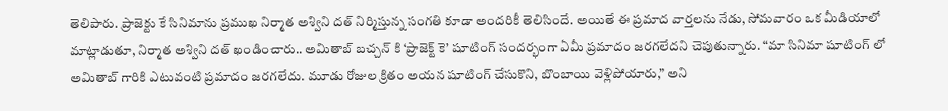తెలిపారు. ప్రాజెక్టు కే సినిమాను ప్రముఖ నిర్మాత అశ్విని దత్ నిర్మిస్తున్న సంగతి కూడా అందరికీ తెలిసిందే. అయితే ఈ ప్రమాద వార్తలను నేడు, సోమవారం ఒక మీడియాలో మాట్లాడుతూ, నిర్మాత అశ్విని దత్ ఖండించారు.. అమితాబ్ బచ్చన్ కి ‘ప్రాజెక్ట్ కె’ షూటింగ్ సందర్భంగా ఏమీ ప్రమాదం జరగలేదని చెపుతున్నారు. “మా సినిమా షూటింగ్ లో అమితాబ్ గారికి ఎటువంటి ప్రమాదం జరగలేదు. మూడు రోజుల క్రితం అయన షూటింగ్ చేసుకొని, బొంబాయి వెళ్లిపోయారు,” అని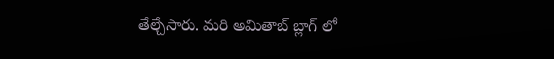తేల్చేసారు. మరి అమితాబ్ బ్లాగ్ లో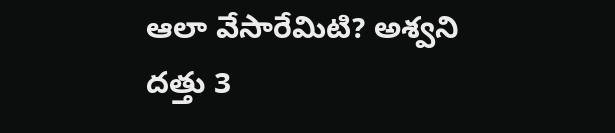ఆలా వేసారేమిటి? అశ్వని దత్తు 3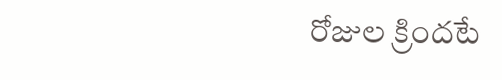రోజుల క్రిందటే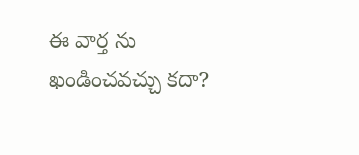ఈ వార్త ను ఖండించవచ్చు కదా?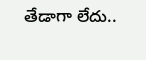తేడాగా లేదు..